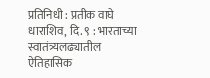प्रतिनिधी : प्रतीक वाघे
धाराशिव, दि. ९ : भारताच्या स्वातंत्र्यलढ्यातील ऐतिहासिक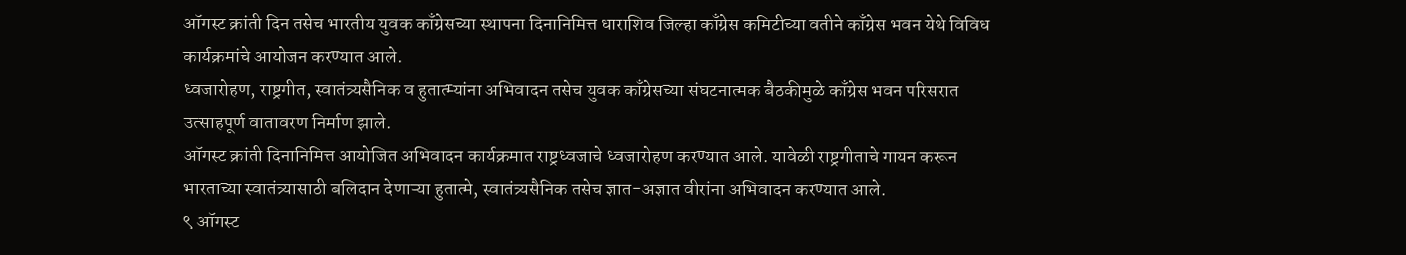ऑगस्ट क्रांती दिन तसेच भारतीय युवक काँग्रेसच्या स्थापना दिनानिमित्त धाराशिव जिल्हा काँग्रेस कमिटीच्या वतीने काँग्रेस भवन येथे विविध कार्यक्रमांचे आयोजन करण्यात आले.
ध्वजारोहण, राष्ट्रगीत, स्वातंत्र्यसैनिक व हुतात्म्यांना अभिवादन तसेच युवक काँग्रेसच्या संघटनात्मक बैठकीमुळे काँग्रेस भवन परिसरात उत्साहपूर्ण वातावरण निर्माण झाले.
ऑगस्ट क्रांती दिनानिमित्त आयोजित अभिवादन कार्यक्रमात राष्ट्रध्वजाचे ध्वजारोहण करण्यात आले. यावेळी राष्ट्रगीताचे गायन करून भारताच्या स्वातंत्र्यासाठी बलिदान देणाऱ्या हुतात्मे, स्वातंत्र्यसैनिक तसेच ज्ञात-अज्ञात वीरांना अभिवादन करण्यात आले.
९ ऑगस्ट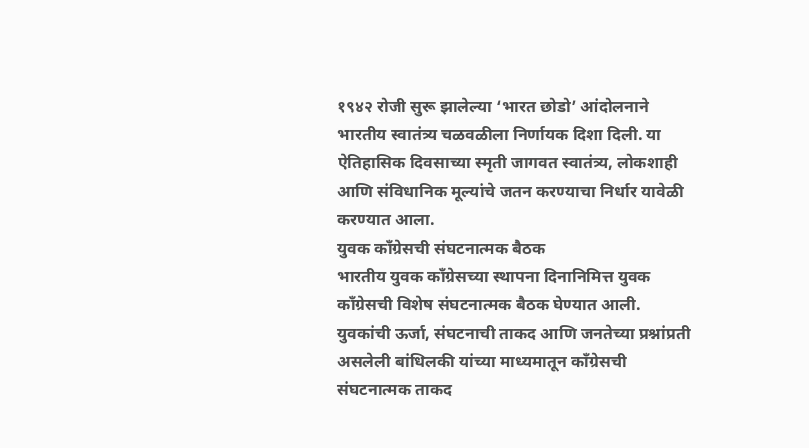१९४२ रोजी सुरू झालेल्या ‘भारत छोडो’ आंदोलनाने भारतीय स्वातंत्र्य चळवळीला निर्णायक दिशा दिली. या ऐतिहासिक दिवसाच्या स्मृती जागवत स्वातंत्र्य, लोकशाही आणि संविधानिक मूल्यांचे जतन करण्याचा निर्धार यावेळी करण्यात आला.
युवक काँग्रेसची संघटनात्मक बैठक
भारतीय युवक काँग्रेसच्या स्थापना दिनानिमित्त युवक काँग्रेसची विशेष संघटनात्मक बैठक घेण्यात आली. युवकांची ऊर्जा, संघटनाची ताकद आणि जनतेच्या प्रश्नांप्रती असलेली बांधिलकी यांच्या माध्यमातून काँग्रेसची संघटनात्मक ताकद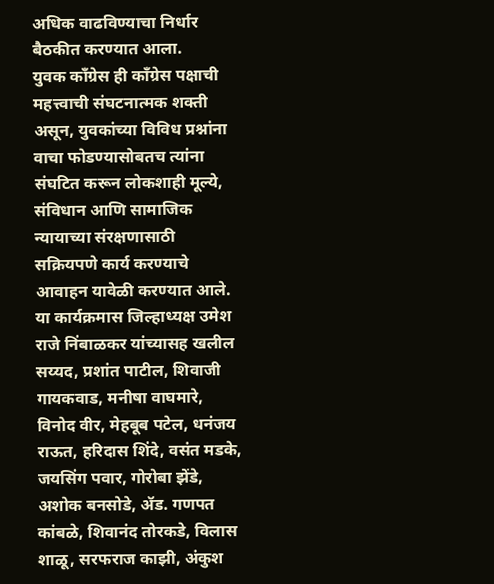अधिक वाढविण्याचा निर्धार बैठकीत करण्यात आला.
युवक काँग्रेस ही काँग्रेस पक्षाची महत्त्वाची संघटनात्मक शक्ती असून, युवकांच्या विविध प्रश्नांना वाचा फोडण्यासोबतच त्यांना संघटित करून लोकशाही मूल्ये, संविधान आणि सामाजिक न्यायाच्या संरक्षणासाठी सक्रियपणे कार्य करण्याचे आवाहन यावेळी करण्यात आले.
या कार्यक्रमास जिल्हाध्यक्ष उमेश राजे निंबाळकर यांच्यासह खलील सय्यद, प्रशांत पाटील, शिवाजी गायकवाड, मनीषा वाघमारे, विनोद वीर, मेहबूब पटेल, धनंजय राऊत, हरिदास शिंदे, वसंत मडके, जयसिंग पवार, गोरोबा झेंडे, अशोक बनसोडे, ॲड. गणपत कांबळे, शिवानंद तोरकडे, विलास शाळू, सरफराज काझी, अंकुश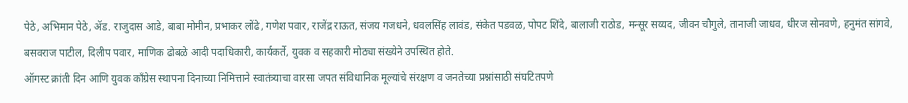पेठे, अभिमान पेठे, ॲड. राजुदास आडे, बाबा मोमीन, प्रभाकर लोंढे, गणेश पवार, राजेंद्र राऊत, संजय गजधने, धवलसिंह लावंड, संकेत पडवळ, पोपट शिंदे, बालाजी राठोड, मन्सूर सय्यद, जीवन चौगुले, तानाजी जाधव, धीरज सोनवणे, हनुमंत सांगवे, बसवराज पाटील, दिलीप पवार, माणिक ढोबळे आदी पदाधिकारी, कार्यकर्ते, युवक व सहकारी मोठ्या संख्येने उपस्थित होते.
ऑगस्ट क्रांती दिन आणि युवक काँग्रेस स्थापना दिनाच्या निमित्ताने स्वातंत्र्याचा वारसा जपत संविधानिक मूल्यांचे संरक्षण व जनतेच्या प्रश्नांसाठी संघटितपणे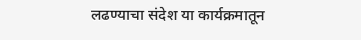लढण्याचा संदेश या कार्यक्रमातून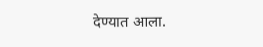देण्यात आला.